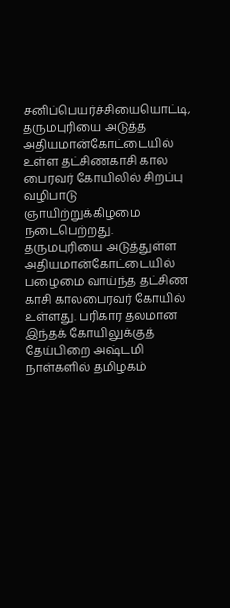சனிப்பெயர்ச்சியையொட்டி, தருமபுரியை அடுத்த அதியமான்கோட்டையில் உள்ள தட்சிணகாசி கால பைரவர் கோயிலில் சிறப்பு வழிபாடு ஞாயிற்றுக்கிழமை நடைபெற்றது.
தருமபுரியை அடுத்துள்ள அதியமான்கோட்டையில் பழைமை வாய்ந்த தட்சிண காசி காலபைரவர் கோயில் உள்ளது. பரிகார தலமான இந்தக் கோயிலுக்குத் தேய்பிறை அஷ்டமி நாள்களில் தமிழகம்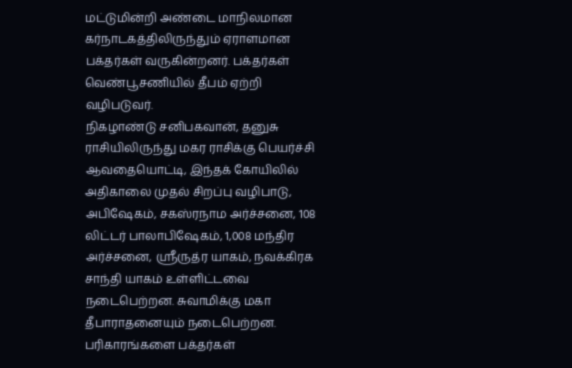மட்டுமின்றி அண்டை மாநிலமான கர்நாடகத்திலிருந்தும் ஏராளமான பக்தர்கள் வருகின்றனர். பக்தர்கள் வெண்பூசணியில் தீபம் ஏற்றி வழிபடுவர்.
நிகழாண்டு சனிபகவான், தனுசு ராசியிலிருந்து மகர ராசிக்கு பெயர்ச்சி ஆவதையொட்டி, இந்தக் கோயிலில் அதிகாலை முதல் சிறப்பு வழிபாடு, அபிஷேகம், சகஸ்ரநாம அர்ச்சனை, 108 லிட்டர் பாலாபிஷேகம், 1,008 மந்திர அர்ச்சனை, ஸ்ரீருத்ர யாகம், நவக்கிரக சாந்தி யாகம் உள்ளிட்டவை நடைபெற்றன. சுவாமிக்கு மகா தீபாராதனையும் நடைபெற்றன. பரிகாரங்களை பக்தர்கள்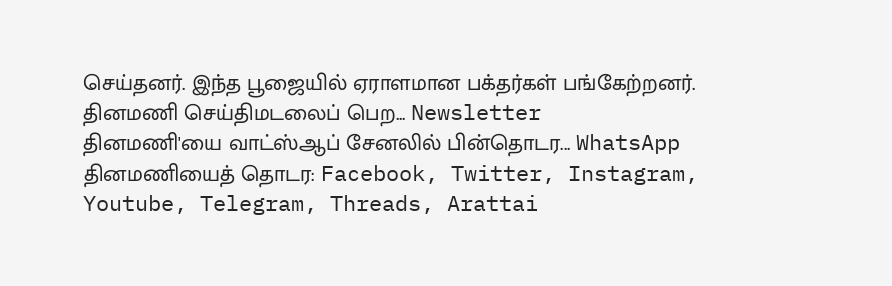செய்தனர். இந்த பூஜையில் ஏராளமான பக்தர்கள் பங்கேற்றனர்.
தினமணி செய்திமடலைப் பெற... Newsletter
தினமணி'யை வாட்ஸ்ஆப் சேனலில் பின்தொடர... WhatsApp
தினமணியைத் தொடர: Facebook, Twitter, Instagram, Youtube, Telegram, Threads, Arattai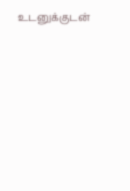உடனுக்குடன்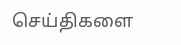செய்திகளை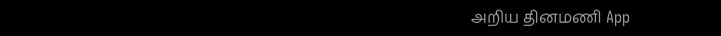அறிய தினமணி App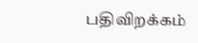பதிவிறக்கம்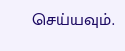செய்யவும்.